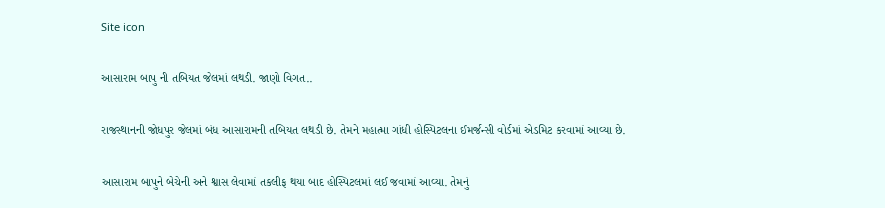Site icon

આસારામ બાપુ ની તબિયત જેલમાં લથડી. જાણો વિગત..

રાજસ્થાનની જોધપુર જેલમાં બંધ આસારામની તબિયત લથડી છે. તેમને મહાત્મા ગાંધી હોસ્પિટલના ઈમર્જન્સી વોર્ડમાં એડમિટ કરવામાં આવ્યા છે.

આસારામ બાપુને બેચેની અને શ્વાસ લેવામાં તકલીફ થયા બાદ હોસ્પિટલમાં લઈ જવામાં આવ્યા. તેમનું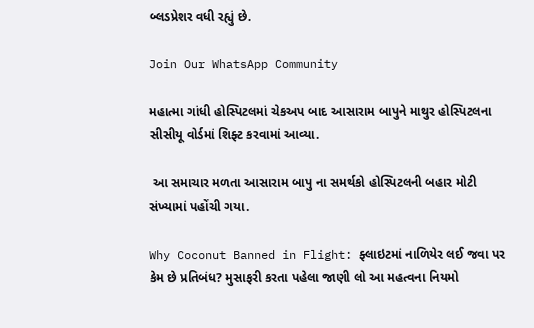બ્લડપ્રેશર વધી રહ્યું છે.

Join Our WhatsApp Community

મહાત્મા ગાંધી હોસ્પિટલમાં ચેકઅપ બાદ આસારામ બાપુને માથુર હોસ્પિટલના સીસીયૂ વોર્ડમાં શિફ્ટ કરવામાં આવ્યા.

 આ સમાચાર મળતા આસારામ બાપુ ના સમર્થકો હોસ્પિટલની બહાર મોટી સંખ્યામાં પહોંચી ગયા.

Why Coconut Banned in Flight: ફ્લાઇટમાં નાળિયેર લઈ જવા પર કેમ છે પ્રતિબંધ? મુસાફરી કરતા પહેલા જાણી લો આ મહત્વના નિયમો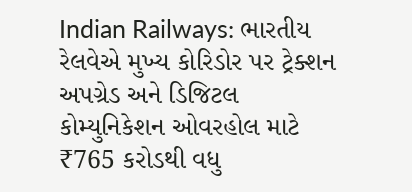Indian Railways: ભારતીય રેલવેએ મુખ્ય કોરિડોર પર ટ્રેક્શન અપગ્રેડ અને ડિજિટલ કોમ્યુનિકેશન ઓવરહોલ માટે ₹765 કરોડથી વધુ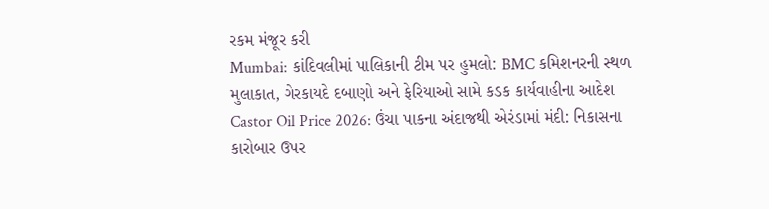રકમ મંજૂર કરી
Mumbai: કાંદિવલીમાં પાલિકાની ટીમ પર હુમલો: BMC કમિશનરની સ્થળ મુલાકાત, ગેરકાયદે દબાણો અને ફેરિયાઓ સામે કડક કાર્યવાહીના આદેશ
Castor Oil Price 2026: ઉંચા પાકના અંદાજથી એરંડામાં મંદી: નિકાસના કારોબાર ઉપર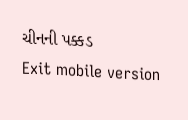ચીનની પક્કડ
Exit mobile version